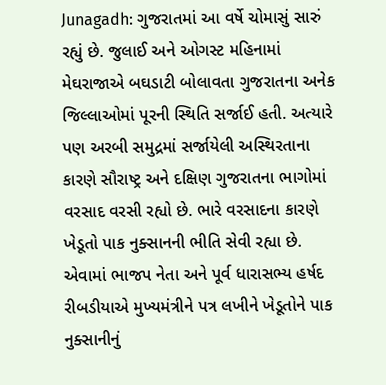Junagadh: ગુજરાતમાં આ વર્ષે ચોમાસું સારું રહ્યું છે. જુલાઈ અને ઓગસ્ટ મહિનામાં મેઘરાજાએ બઘડાટી બોલાવતા ગુજરાતના અનેક જિલ્લાઓમાં પૂરની સ્થિતિ સર્જાઈ હતી. અત્યારે પણ અરબી સમુદ્રમાં સર્જાયેલી અસ્થિરતાના કારણે સૌરાષ્ટ્ર અને દક્ષિણ ગુજરાતના ભાગોમાં વરસાદ વરસી રહ્યો છે. ભારે વરસાદના કારણે ખેડૂતો પાક નુક્સાનની ભીતિ સેવી રહ્યા છે. એવામાં ભાજપ નેતા અને પૂર્વ ધારાસભ્ય હર્ષદ રીબડીયાએ મુખ્યમંત્રીને પત્ર લખીને ખેડૂતોને પાક નુક્સાનીનું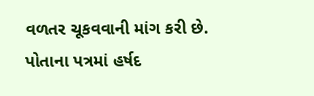વળતર ચૂકવવાની માંગ કરી છે.
પોતાના પત્રમાં હર્ષદ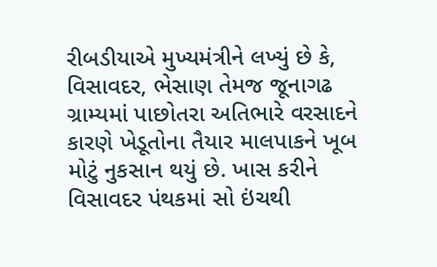રીબડીયાએ મુખ્યમંત્રીને લખ્યું છે કે, વિસાવદર, ભેસાણ તેમજ જૂનાગઢ ગ્રામ્યમાં પાછોતરા અતિભારે વરસાદને કારણે ખેડૂતોના તૈયાર માલપાકને ખૂબ મોટું નુકસાન થયું છે. ખાસ કરીને વિસાવદર પંથકમાં સો ઇંચથી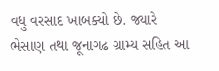વધુ વરસાદ ખાબક્યો છે. જ્યારે ભેસાણ તથા જૂનાગઢ ગ્રામ્ય સહિત આ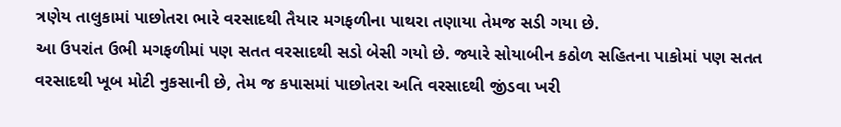ત્રણેય તાલુકામાં પાછોતરા ભારે વરસાદથી તૈયાર મગફળીના પાથરા તણાયા તેમજ સડી ગયા છે.
આ ઉપરાંત ઉભી મગફળીમાં પણ સતત વરસાદથી સડો બેસી ગયો છે. જ્યારે સોયાબીન કઠોળ સહિતના પાકોમાં પણ સતત વરસાદથી ખૂબ મોટી નુકસાની છે, તેમ જ કપાસમાં પાછોતરા અતિ વરસાદથી જીંડવા ખરી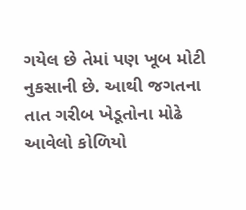ગયેલ છે તેમાં પણ ખૂબ મોટી નુકસાની છે. આથી જગતના તાત ગરીબ ખેડૂતોના મોઢે આવેલો કોળિયો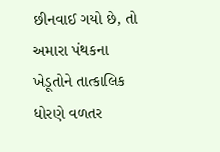છીનવાઈ ગયો છે, તો અમારા પંથકના ખેડૂતોને તાત્કાલિક ધોરણે વળતર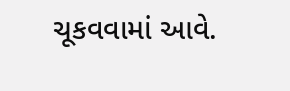ચૂકવવામાં આવે.